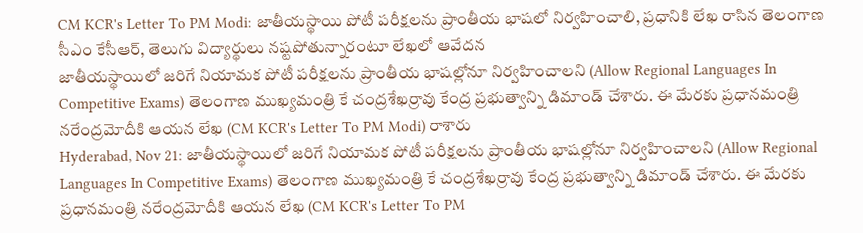CM KCR's Letter To PM Modi: జాతీయస్థాయి పోటీ పరీక్షలను ప్రాంతీయ భాషలో నిర్వహించాలి, ప్రధానికి లేఖ రాసిన తెలంగాణ సీఎం కేసీఆర్, తెలుగు విద్యార్థులు నష్టపోతున్నారంటూ లేఖలో ఆవేదన
జాతీయస్థాయిలో జరిగే నియామక పోటీ పరీక్షలను ప్రాంతీయ భాషల్లోనూ నిర్వహించాలని (Allow Regional Languages In Competitive Exams) తెలంగాణ ముఖ్యమంత్రి కే చంద్రశేఖర్రావు కేంద్ర ప్రభుత్వాన్ని డిమాండ్ చేశారు. ఈ మేరకు ప్రధానమంత్రి నరేంద్రమోదీకి ఆయన లేఖ (CM KCR's Letter To PM Modi) రాశారు
Hyderabad, Nov 21: జాతీయస్థాయిలో జరిగే నియామక పోటీ పరీక్షలను ప్రాంతీయ భాషల్లోనూ నిర్వహించాలని (Allow Regional Languages In Competitive Exams) తెలంగాణ ముఖ్యమంత్రి కే చంద్రశేఖర్రావు కేంద్ర ప్రభుత్వాన్ని డిమాండ్ చేశారు. ఈ మేరకు ప్రధానమంత్రి నరేంద్రమోదీకి ఆయన లేఖ (CM KCR's Letter To PM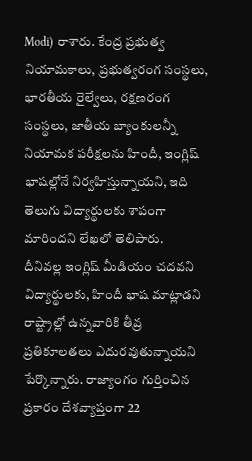Modi) రాశారు. కేంద్ర ప్రభుత్వ నియామకాలు, ప్రభుత్వరంగ సంస్థలు, భారతీయ రైల్వేలు, రక్షణరంగ సంస్థలు, జాతీయ బ్యాంకులన్నీ నియామక పరీక్షలను హిందీ, ఇంగ్లిష్ భాషల్లోనే నిర్వహిస్తున్నాయని, ఇది తెలుగు విద్యార్థులకు శాపంగా మారిందని లేఖలో తెలిపారు.
దీనివల్ల ఇంగ్లిష్ మీడియం చదవని విద్యార్థులకు, హిందీ భాష మాట్లాడని రాష్ట్రాల్లో ఉన్నవారికి తీవ్ర ప్రతికూలతలు ఎదురవుతున్నాయని పేర్కొన్నారు. రాజ్యాంగం గుర్తించిన ప్రకారం దేశవ్యాప్తంగా 22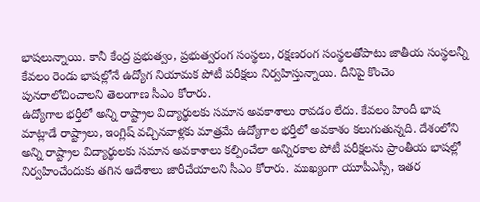భాషలున్నాయి. కానీ కేంద్ర ప్రభుత్వం, ప్రభుత్వరంగ సంస్థలు, రక్షణరంగ సంస్థలతోపాటు జాతీయ సంస్థలన్నీ కేవలం రెండు భాషల్లోనే ఉద్యోగ నియామక పోటీ పరీక్షలు నిర్వహిస్తున్నాయి. దీనిపై కొంచెం పునరాలోచించాలని తెలంగాణ సీఎం కోరారు.
ఉద్యోగాల భర్తీలో అన్ని రాష్ట్రాల విద్యార్థులకు సమాన అవకాశాలు రావడం లేదు. కేవలం హిందీ భాష మాట్లాడే రాష్ట్రాలు, ఇంగ్లిష్ వచ్చినవాళ్లకు మాత్రమే ఉద్యోగాల భర్తీలో అవకాశం కలుగుతున్నది. దేశంలోని అన్ని రాష్ట్రాల విద్యార్థులకు సమాన అవకాశాలు కల్పించేలా అన్నిరకాల పోటీ పరీక్షలను ప్రాంతీయ భాషల్లో నిర్వహించేందుకు తగిన ఆదేశాలు జారీచేయాలని సీఎం కోరారు. ముఖ్యంగా యూపీఎస్సీ, ఇతర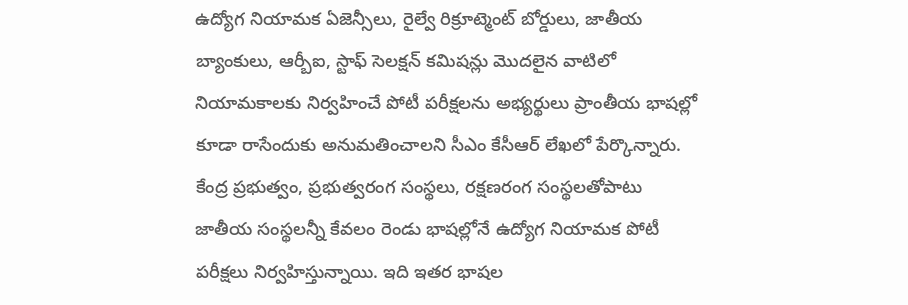ఉద్యోగ నియామక ఏజెన్సీలు, రైల్వే రిక్రూట్మెంట్ బోర్డులు, జాతీయ బ్యాంకులు, ఆర్బీఐ, స్టాఫ్ సెలక్షన్ కమిషన్లు మొదలైన వాటిలో నియామకాలకు నిర్వహించే పోటీ పరీక్షలను అభ్యర్థులు ప్రాంతీయ భాషల్లో కూడా రాసేందుకు అనుమతించాలని సీఎం కేసీఆర్ లేఖలో పేర్కొన్నారు.
కేంద్ర ప్రభుత్వం, ప్రభుత్వరంగ సంస్థలు, రక్షణరంగ సంస్థలతోపాటు జాతీయ సంస్థలన్నీ కేవలం రెండు భాషల్లోనే ఉద్యోగ నియామక పోటీ పరీక్షలు నిర్వహిస్తున్నాయి. ఇది ఇతర భాషల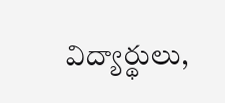విద్యార్థులు,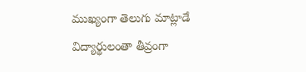ముఖ్యంగా తెలుగు మాట్లాడే విద్యార్థులంతా తీవ్రంగా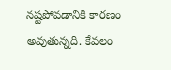నష్టపోవడానికి కారణం అవుతున్నది. కేవలం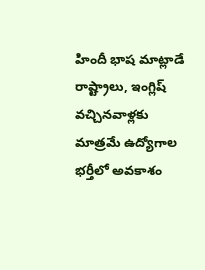హిందీ భాష మాట్లాడే రాష్ట్రాలు, ఇంగ్లిష్ వచ్చినవాళ్లకు మాత్రమే ఉద్యోగాల భర్తీలో అవకాశం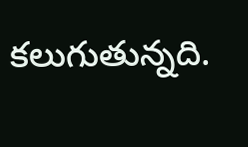కలుగుతున్నది.